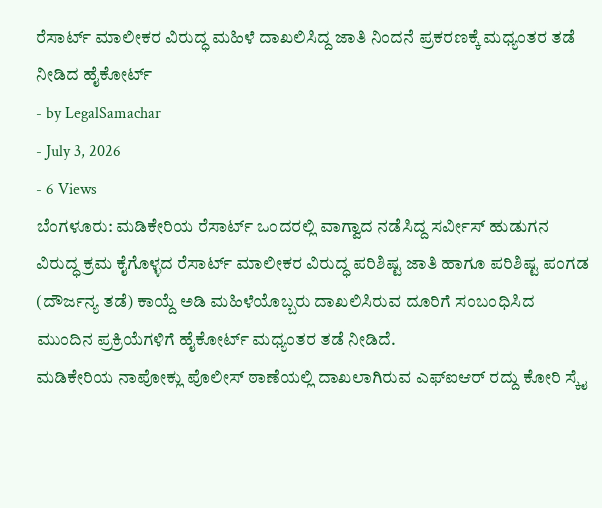ರೆಸಾರ್ಟ್ ಮಾಲೀಕರ ವಿರುದ್ಧ ಮಹಿಳೆ ದಾಖಲಿಸಿದ್ದ ಜಾತಿ ನಿಂದನೆ ಪ್ರಕರಣಕ್ಕೆ ಮಧ್ಯಂತರ ತಡೆ ನೀಡಿದ ಹೈಕೋರ್ಟ್
- by LegalSamachar
- July 3, 2026
- 6 Views
ಬೆಂಗಳೂರು: ಮಡಿಕೇರಿಯ ರೆಸಾರ್ಟ್ ಒಂದರಲ್ಲಿ ವಾಗ್ವಾದ ನಡೆಸಿದ್ದ ಸರ್ವೀಸ್ ಹುಡುಗನ ವಿರುದ್ಧ ಕ್ರಮ ಕೈಗೊಳ್ಳದ ರೆಸಾರ್ಟ್ ಮಾಲೀಕರ ವಿರುದ್ಧ ಪರಿಶಿಷ್ಟ ಜಾತಿ ಹಾಗೂ ಪರಿಶಿಷ್ಟ ಪಂಗಡ (ದೌರ್ಜನ್ಯ ತಡೆ) ಕಾಯ್ದೆ ಅಡಿ ಮಹಿಳೆಯೊಬ್ಬರು ದಾಖಲಿಸಿರುವ ದೂರಿಗೆ ಸಂಬಂಧಿಸಿದ ಮುಂದಿನ ಪ್ರಕ್ರಿಯೆಗಳಿಗೆ ಹೈಕೋರ್ಟ್ ಮಧ್ಯಂತರ ತಡೆ ನೀಡಿದೆ.
ಮಡಿಕೇರಿಯ ನಾಪೋಕ್ಲು ಪೊಲೀಸ್ ಠಾಣೆಯಲ್ಲಿ ದಾಖಲಾಗಿರುವ ಎಫ್ಐಆರ್ ರದ್ದು ಕೋರಿ ಸ್ಕೈ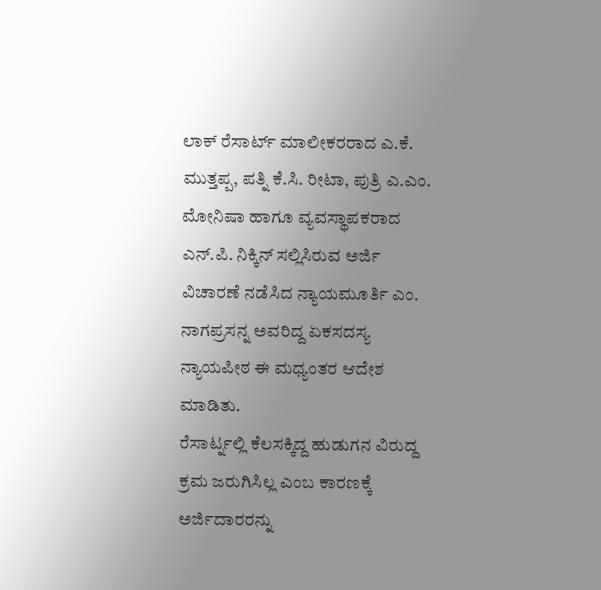ಲಾಕ್ ರೆಸಾರ್ಟ್ ಮಾಲೀಕರರಾದ ಎ.ಕೆ. ಮುತ್ತಪ್ಪ, ಪತ್ನಿ ಕೆ.ಸಿ. ರೀಟಾ, ಪುತ್ರಿ ಎ.ಎಂ. ಮೋನಿಷಾ ಹಾಗೂ ವ್ಯವಸ್ಥಾಪಕರಾದ ಎನ್.ಪಿ. ನಿಕ್ಕಿನ್ ಸಲ್ಲಿಸಿರುವ ಅರ್ಜಿ ವಿಚಾರಣೆ ನಡೆಸಿದ ನ್ಯಾಯಮೂರ್ತಿ ಎಂ. ನಾಗಪ್ರಸನ್ನ ಅವರಿದ್ದ ಏಕಸದಸ್ಯ ನ್ಯಾಯಪೀಠ ಈ ಮಧ್ಯಂತರ ಆದೇಶ ಮಾಡಿತು.
ರೆಸಾರ್ಟ್ನಲ್ಲಿ ಕೆಲಸಕ್ಕಿದ್ದ ಹುಡುಗನ ವಿರುದ್ದ ಕ್ರಮ ಜರುಗಿಸಿಲ್ಲ ಎಂಬ ಕಾರಣಕ್ಕೆ ಅರ್ಜಿದಾರರನ್ನು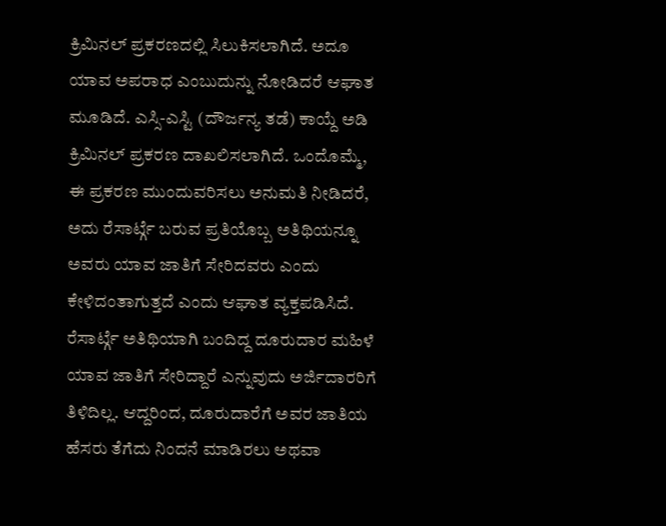ಕ್ರಿಮಿನಲ್ ಪ್ರಕರಣದಲ್ಲಿ ಸಿಲುಕಿಸಲಾಗಿದೆ. ಅದೂ ಯಾವ ಅಪರಾಧ ಎಂಬುದುನ್ನು ನೋಡಿದರೆ ಆಘಾತ ಮೂಡಿದೆ. ಎಸ್ಸಿ-ಎಸ್ಟಿ (ದೌರ್ಜನ್ಯ ತಡೆ) ಕಾಯ್ದೆ ಅಡಿ ಕ್ರಿಮಿನಲ್ ಪ್ರಕರಣ ದಾಖಲಿಸಲಾಗಿದೆ. ಒಂದೊಮ್ಮೆ, ಈ ಪ್ರಕರಣ ಮುಂದುವರಿಸಲು ಅನುಮತಿ ನೀಡಿದರೆ, ಅದು ರೆಸಾರ್ಟ್ಗೆ ಬರುವ ಪ್ರತಿಯೊಬ್ಬ ಅತಿಥಿಯನ್ನೂ ಅವರು ಯಾವ ಜಾತಿಗೆ ಸೇರಿದವರು ಎಂದು ಕೇಳಿದಂತಾಗುತ್ತದೆ ಎಂದು ಆಘಾತ ವ್ಯಕ್ತಪಡಿಸಿದೆ.
ರೆಸಾರ್ಟ್ಗೆ ಅತಿಥಿಯಾಗಿ ಬಂದಿದ್ದ ದೂರುದಾರ ಮಹಿಳೆ ಯಾವ ಜಾತಿಗೆ ಸೇರಿದ್ದಾರೆ ಎನ್ನುವುದು ಅರ್ಜಿದಾರರಿಗೆ ತಿಳಿದಿಲ್ಲ. ಆದ್ದರಿಂದ, ದೂರುದಾರೆಗೆ ಅವರ ಜಾತಿಯ ಹೆಸರು ತೆಗೆದು ನಿಂದನೆ ಮಾಡಿರಲು ಅಥವಾ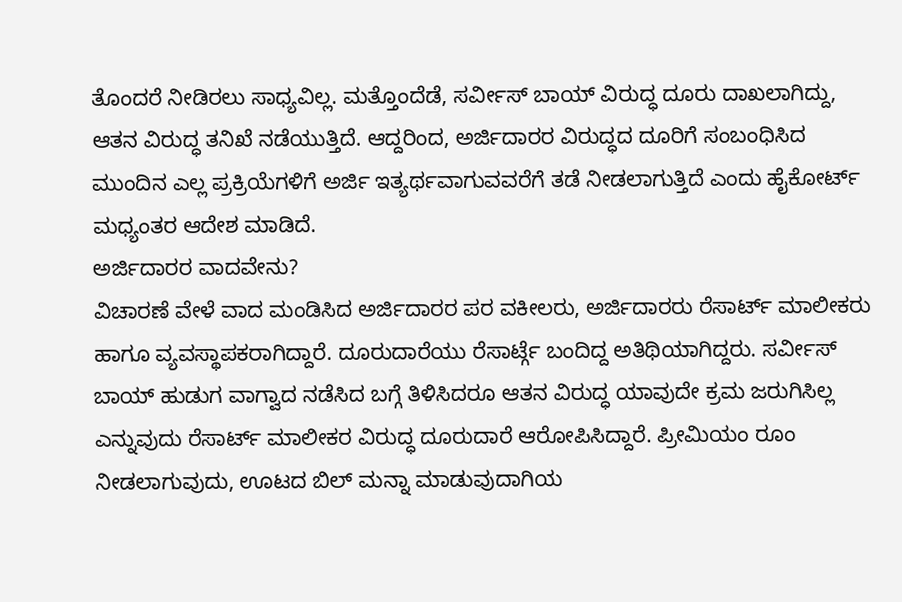ತೊಂದರೆ ನೀಡಿರಲು ಸಾಧ್ಯವಿಲ್ಲ. ಮತ್ತೊಂದೆಡೆ, ಸರ್ವೀಸ್ ಬಾಯ್ ವಿರುದ್ಧ ದೂರು ದಾಖಲಾಗಿದ್ದು, ಆತನ ವಿರುದ್ಧ ತನಿಖೆ ನಡೆಯುತ್ತಿದೆ. ಆದ್ದರಿಂದ, ಅರ್ಜಿದಾರರ ವಿರುದ್ಧದ ದೂರಿಗೆ ಸಂಬಂಧಿಸಿದ ಮುಂದಿನ ಎಲ್ಲ ಪ್ರಕ್ರಿಯೆಗಳಿಗೆ ಅರ್ಜಿ ಇತ್ಯರ್ಥವಾಗುವವರೆಗೆ ತಡೆ ನೀಡಲಾಗುತ್ತಿದೆ ಎಂದು ಹೈಕೋರ್ಟ್ ಮಧ್ಯಂತರ ಆದೇಶ ಮಾಡಿದೆ.
ಅರ್ಜಿದಾರರ ವಾದವೇನು?
ವಿಚಾರಣೆ ವೇಳೆ ವಾದ ಮಂಡಿಸಿದ ಅರ್ಜಿದಾರರ ಪರ ವಕೀಲರು, ಅರ್ಜಿದಾರರು ರೆಸಾರ್ಟ್ ಮಾಲೀಕರು ಹಾಗೂ ವ್ಯವಸ್ಥಾಪಕರಾಗಿದ್ದಾರೆ. ದೂರುದಾರೆಯು ರೆಸಾರ್ಟ್ಗೆ ಬಂದಿದ್ದ ಅತಿಥಿಯಾಗಿದ್ದರು. ಸರ್ವೀಸ್ ಬಾಯ್ ಹುಡುಗ ವಾಗ್ವಾದ ನಡೆಸಿದ ಬಗ್ಗೆ ತಿಳಿಸಿದರೂ ಆತನ ವಿರುದ್ಧ ಯಾವುದೇ ಕ್ರಮ ಜರುಗಿಸಿಲ್ಲ ಎನ್ನುವುದು ರೆಸಾರ್ಟ್ ಮಾಲೀಕರ ವಿರುದ್ಧ ದೂರುದಾರೆ ಆರೋಪಿಸಿದ್ದಾರೆ. ಪ್ರೀಮಿಯಂ ರೂಂ ನೀಡಲಾಗುವುದು, ಊಟದ ಬಿಲ್ ಮನ್ನಾ ಮಾಡುವುದಾಗಿಯ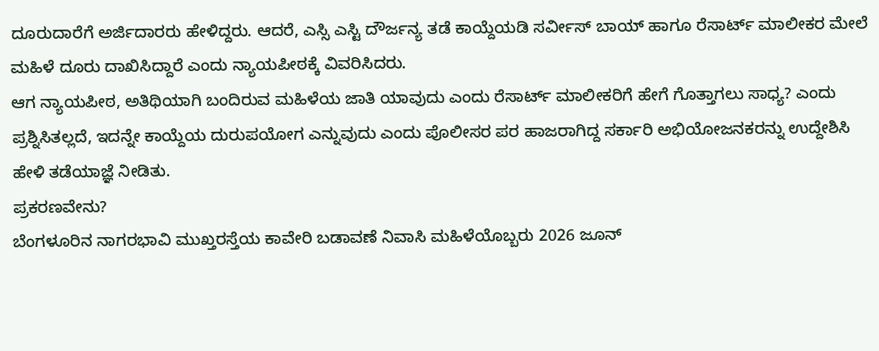ದೂರುದಾರೆಗೆ ಅರ್ಜಿದಾರರು ಹೇಳಿದ್ದರು. ಆದರೆ, ಎಸ್ಸಿ ಎಸ್ಟಿ ದೌರ್ಜನ್ಯ ತಡೆ ಕಾಯ್ದೆಯಡಿ ಸರ್ವೀಸ್ ಬಾಯ್ ಹಾಗೂ ರೆಸಾರ್ಟ್ ಮಾಲೀಕರ ಮೇಲೆ ಮಹಿಳೆ ದೂರು ದಾಖಿಸಿದ್ದಾರೆ ಎಂದು ನ್ಯಾಯಪೀಠಕ್ಕೆ ವಿವರಿಸಿದರು.
ಆಗ ನ್ಯಾಯಪೀಠ, ಅತಿಥಿಯಾಗಿ ಬಂದಿರುವ ಮಹಿಳೆಯ ಜಾತಿ ಯಾವುದು ಎಂದು ರೆಸಾರ್ಟ್ ಮಾಲೀಕರಿಗೆ ಹೇಗೆ ಗೊತ್ತಾಗಲು ಸಾಧ್ಯ? ಎಂದು ಪ್ರಶ್ನಿಸಿತಲ್ಲದೆ, ಇದನ್ನೇ ಕಾಯ್ದೆಯ ದುರುಪಯೋಗ ಎನ್ನುವುದು ಎಂದು ಪೊಲೀಸರ ಪರ ಹಾಜರಾಗಿದ್ದ ಸರ್ಕಾರಿ ಅಭಿಯೋಜನಕರನ್ನು ಉದ್ದೇಶಿಸಿ ಹೇಳಿ ತಡೆಯಾಜ್ಞೆ ನೀಡಿತು.
ಪ್ರಕರಣವೇನು?
ಬೆಂಗಳೂರಿನ ನಾಗರಭಾವಿ ಮುಖ್ತರಸ್ತೆಯ ಕಾವೇರಿ ಬಡಾವಣೆ ನಿವಾಸಿ ಮಹಿಳೆಯೊಬ್ಬರು 2026 ಜೂನ್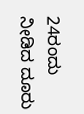24ರಂದು ನೀಡಿದ ದೂರು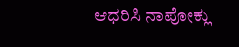ಆಧರಿಸಿ ನಾಪೋಕ್ಲು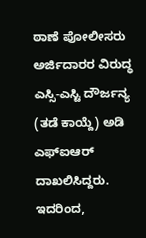ಠಾಣೆ ಪೋಲೀಸರು ಅರ್ಜಿದಾರರ ವಿರುದ್ಧ ಎಸ್ಸಿ-ಎಸ್ಟಿ ದೌರ್ಜನ್ಯ (ತಡೆ ಕಾಯ್ದೆ) ಅಡಿ ಎಫ್ಐಆರ್ ದಾಖಲಿಸಿದ್ದರು. ಇದರಿಂದ,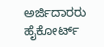ಅರ್ಜಿದಾರರು ಹೈಕೋರ್ಟ್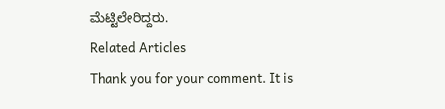ಮೆಟ್ಟಿಲೇರಿದ್ದರು.
Related Articles
Thank you for your comment. It is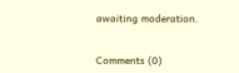awaiting moderation.


Comments (0)